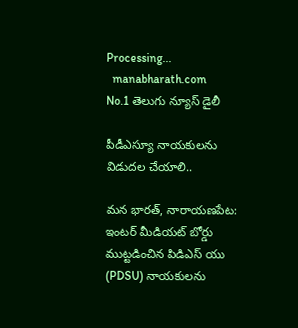Processing...
  manabharath.com
No.1 తెలుగు న్యూస్ డైలీ

పీడీఎస్యూ నాయకులను విడుదల చేయాలి..

మన భారత్, నారాయణపేట: ఇంటర్ మీడియట్ బోర్డు ముట్టడించిన పిడిఎస్ యు (PDSU) నాయకులను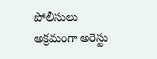పోలీసులు అక్రమంగా అరెస్టు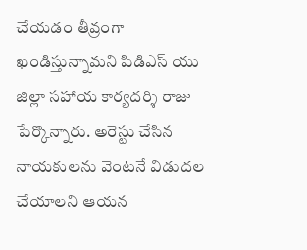చేయడం తీవ్రంగా ఖండిస్తున్నామని పిడిఎస్ యు జిల్లా సహాయ కార్యదర్శి రాజు పేర్కొన్నారు. అరెస్టు చేసిన నాయకులను వెంటనే విడుదల చేయాలని ఆయన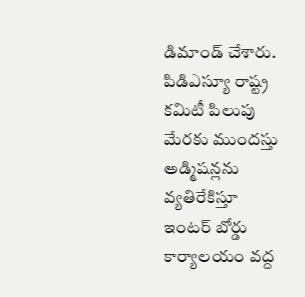డిమాండ్ చేశారు. పిడిఎస్యూ రాష్ట్ర కమిటీ పిలుపు మేరకు ముందస్తు అడ్మిషన్లను వ్యతిరేకిస్తూ ఇంటర్ బోర్డు కార్యాలయం వద్ద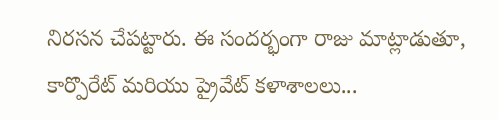నిరసన చేపట్టారు. ఈ సందర్భంగా రాజు మాట్లాడుతూ, కార్పొరేట్ మరియు ప్రైవేట్ కళాశాలలు...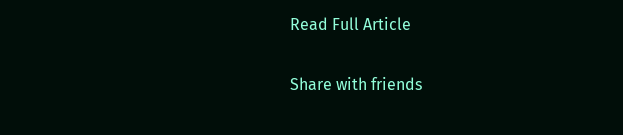Read Full Article

Share with friends